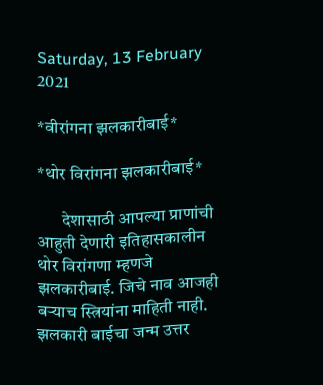Saturday, 13 February 2021

*वीरांगना झलकारीबाई*

*थोर विरांगना झलकारीबाई*

       देशासाठी आपल्या प्राणांची आहुती देणारी इतिहासकालीन थोर विरांगणा म्हणजे झलकारीबाई. जिचे नाव आजही बऱ्याच स्त्रियांना माहिती नाही. झलकारी बाईचा जन्म उत्तर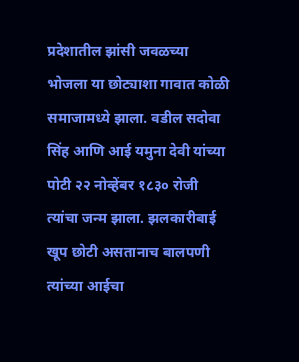प्रदेशातील झांसी जवळच्या भोजला या छोट्याशा गावात कोळी समाजामध्ये झाला. वडील सदोवा सिंह आणि आई यमुना देवी यांच्या पोटी २२ नोव्हेंबर १८३० रोजी त्यांचा जन्म झाला. झलकारीबाई खूप छोटी असतानाच बालपणी त्यांच्या आईचा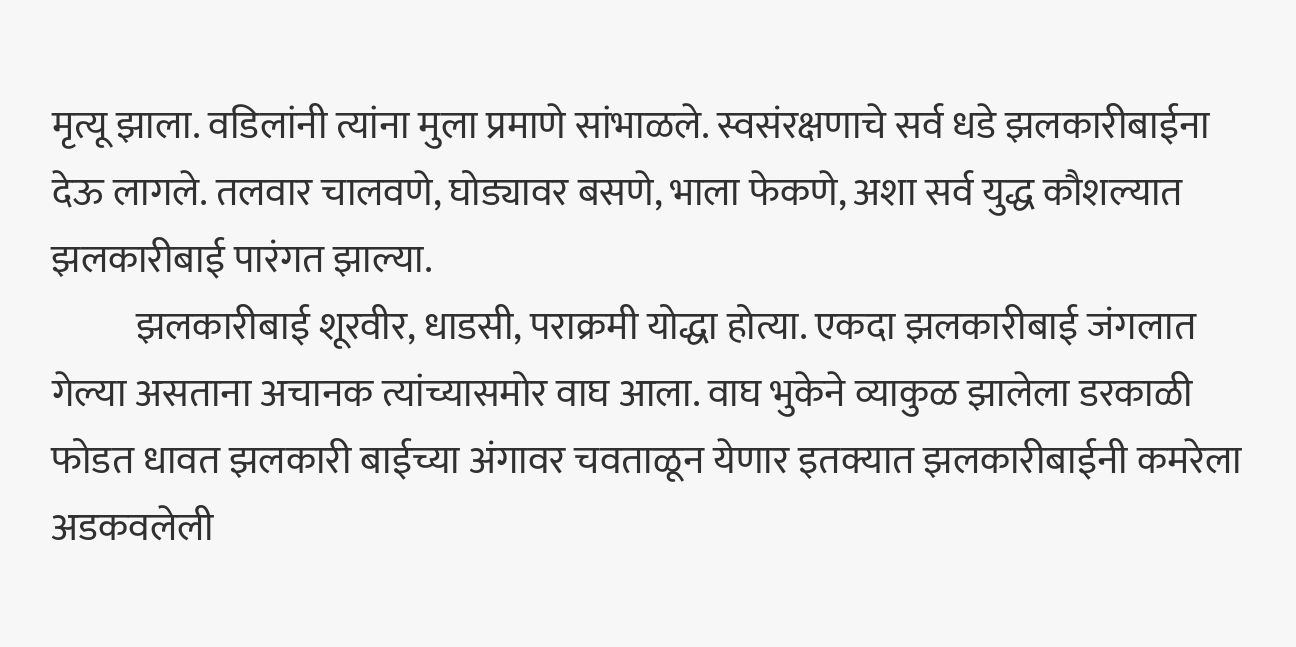मृत्यू झाला. वडिलांनी त्यांना मुला प्रमाणे सांभाळले. स्वसंरक्षणाचे सर्व धडे झलकारीबाईना देऊ लागले. तलवार चालवणे, घोड्यावर बसणे, भाला फेकणे, अशा सर्व युद्ध कौशल्यात झलकारीबाई पारंगत झाल्या.
           झलकारीबाई शूरवीर, धाडसी, पराक्रमी योद्धा होत्या. एकदा झलकारीबाई जंगलात गेल्या असताना अचानक त्यांच्यासमोर वाघ आला. वाघ भुकेने व्याकुळ झालेला डरकाळी फोडत धावत झलकारी बाईच्या अंगावर चवताळून येणार इतक्यात झलकारीबाईनी कमरेला अडकवलेली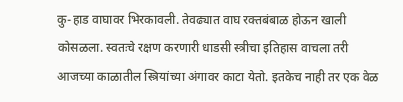कु-हाड वाघावर भिरकावली. तेवढ्यात वाघ रक्तबंबाळ होऊन खाली कोसळला. स्वतःचे रक्षण करणारी धाडसी स्त्रीचा इतिहास वाचला तरी आजच्या काळातील स्त्रियांच्या अंगावर काटा येतो. इतकेच नाही तर एक वेळ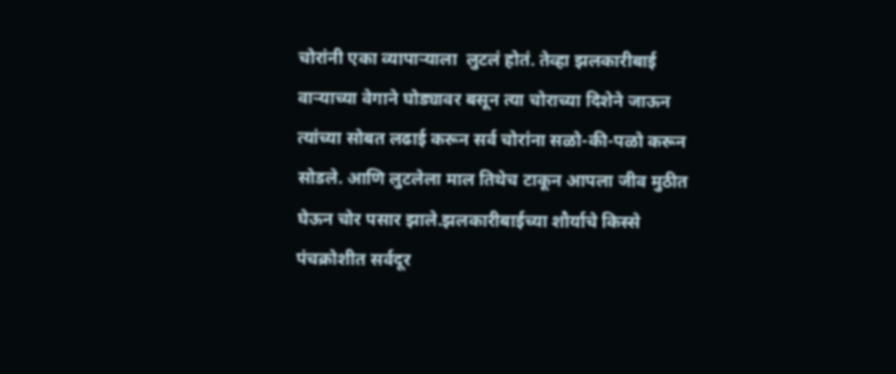चोरांनी एका व्यापार्‍याला  लुटलं होतं. तेव्हा झलकारीबाई वाऱ्याच्या वेगाने घोड्यावर बसून त्या चोराच्या दिशेने जाऊन त्यांच्या सोबत लढाई करून सर्व चोरांना सळो-की-पळो करून सोडले. आणि लुटलेला माल तिथेच टाकून आपला जीव मुठीत घेऊन चोर पसार झाले.झलकारीबाईच्या शौर्याचे किस्से पंचक्रोशीत सर्वदूर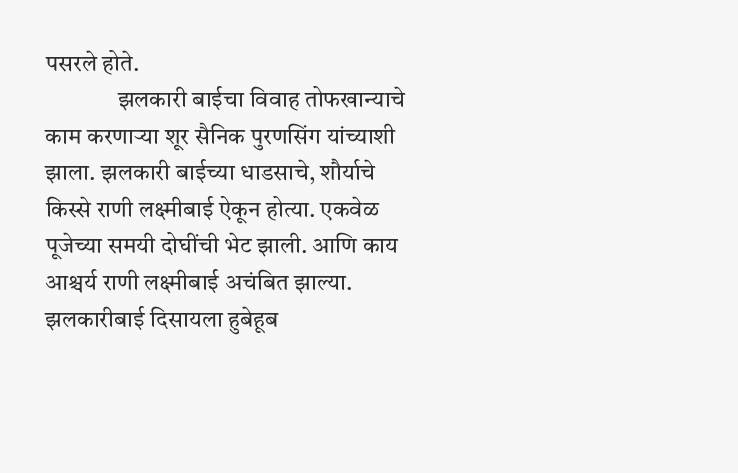पसरले होते.
               झलकारी बाईचा विवाह तोफखान्याचे काम करणाऱ्या शूर सैनिक पुरणसिंग यांच्याशी झाला. झलकारी बाईच्या धाडसाचे, शौर्याचे किस्से राणी लक्ष्मीबाई ऐकून होत्या. एकवेळ पूजेच्या समयी दोघींची भेट झाली. आणि काय आश्चर्य राणी लक्ष्मीबाई अचंबित झाल्या. झलकारीबाई दिसायला हुबेहूब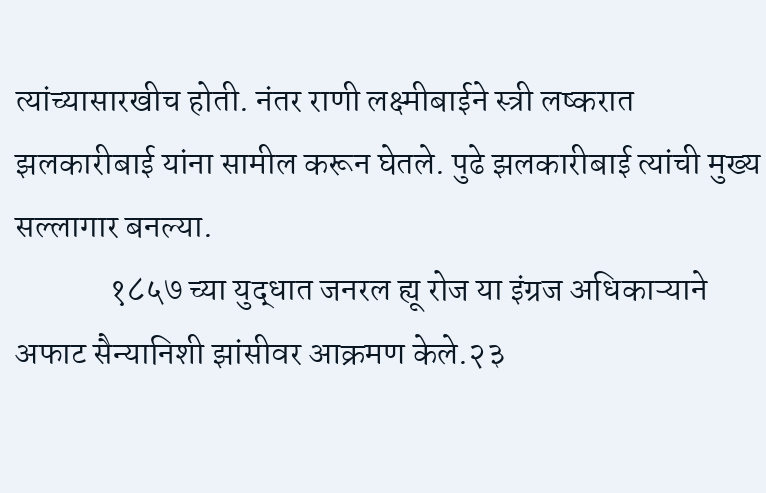त्यांच्यासारखीच होती. नंतर राणी लक्ष्मीबाईने स्त्री लष्करात झलकारीबाई यांना सामील करून घेतले. पुढे झलकारीबाई त्यांची मुख्य सल्लागार बनल्या.
              १८५७ च्या युद्धात जनरल ह्यू रोज या इंग्रज अधिकाऱ्याने अफाट सैन्यानिशी झांसीवर आक्रमण केले.२३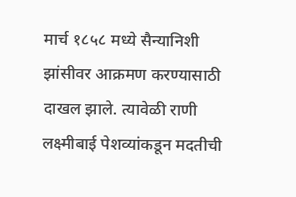मार्च १८५८ मध्ये सैन्यानिशी झांसीवर आक्रमण करण्यासाठी दाखल झाले. त्यावेळी राणी लक्ष्मीबाई पेशव्यांकडून मदतीची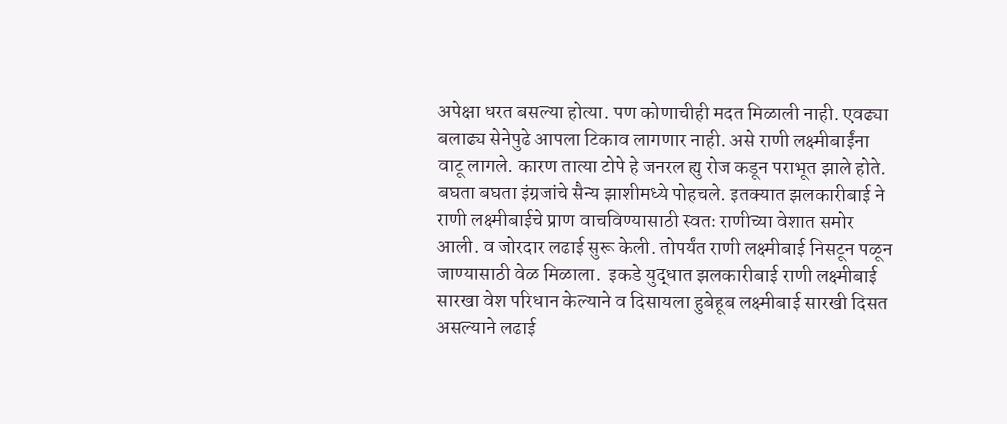अपेक्षा धरत बसल्या होत्या. पण कोणाचीही मदत मिळाली नाही. एवढ्या बलाढ्य सेनेपुढे आपला टिकाव लागणार नाही. असे राणी लक्ष्मीबाईंना वाटू लागले. कारण तात्या टोपे हे जनरल ह्यु रोज कडून पराभूत झाले होते. बघता बघता इंग्रजांचे सैन्य झाशीमध्ये पोहचले. इतक्यात झलकारीबाई ने राणी लक्ष्मीबाईचे प्राण वाचविण्यासाठी स्वतः राणीच्या वेशात समोर आली. व जोरदार लढाई सुरू केली. तोपर्यंत राणी लक्ष्मीबाई निसटून पळून जाण्यासाठी वेळ मिळाला.  इकडे युद्धात झलकारीबाई राणी लक्ष्मीबाई सारखा वेश परिधान केल्याने व दिसायला हुबेहूब लक्ष्मीबाई सारखी दिसत असल्याने लढाई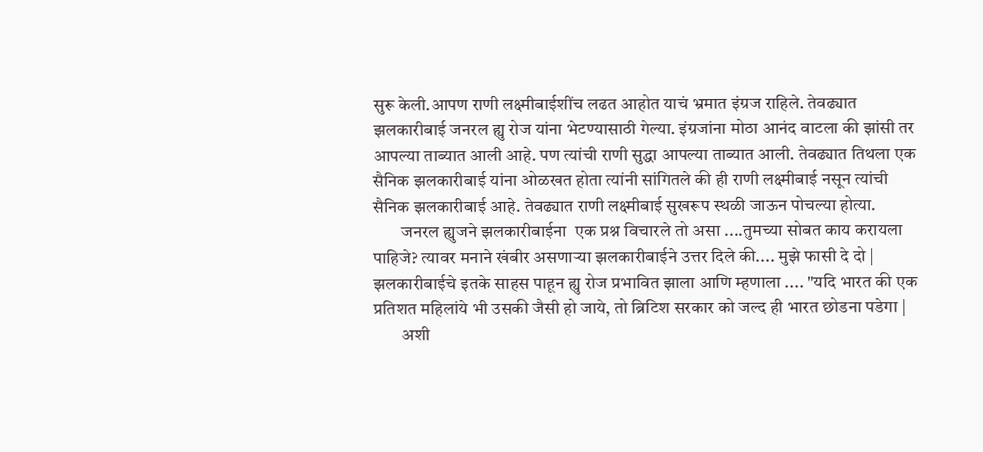सुरू केली.आपण राणी लक्ष्मीबाईशींच लढत आहोत याचं भ्रमात इंग्रज राहिले. तेवढ्यात झलकारीबाई जनरल ह्यु रोज यांना भेटण्यासाठी गेल्या. इंग्रजांना मोठा आनंद वाटला की झांसी तर आपल्या ताब्यात आली आहे. पण त्यांची राणी सुद्धा आपल्या ताब्यात आली. तेवढ्यात तिथला एक सैनिक झलकारीबाई यांना ओळखत होता त्यांनी सांगितले की ही राणी लक्ष्मीबाई नसून त्यांची सैनिक झलकारीबाई आहे. तेवढ्यात राणी लक्ष्मीबाई सुखरूप स्थळी जाऊन पोचल्या होत्या.
        जनरल ह्युजने झलकारीबाईना  एक प्रश्न विचारले तो असा ....तुमच्या सोबत काय करायला पाहिजे? त्यावर मनाने खंबीर असणाऱ्या झलकारीबाईने उत्तर दिले की.... मुझे फासी दे दो | झलकारीबाईचे इतके साहस पाहून ह्यु रोज प्रभावित झाला आणि म्हणाला .... "यदि भारत की एक प्रतिशत महिलांये भी उसकी जैसी हो जाये, तो ब्रिटिश सरकार को जल्द ही भारत छोडना पडेगा |
        अशी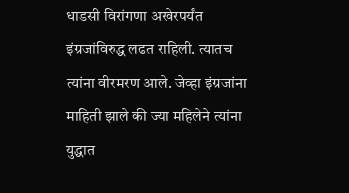धाडसी विरांगणा अखेरपर्यंत इंग्रजांविरुद्ध लढत राहिली. त्यातच त्यांना वीरमरण आले. जेव्हा इंग्रजांना माहिती झाले की ज्या महिलेने त्यांना युद्धात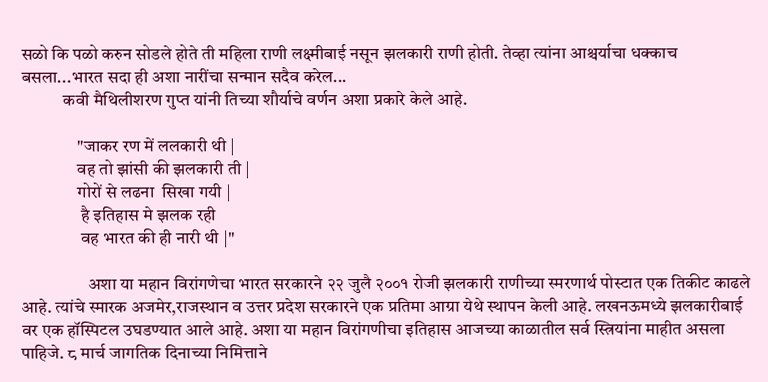सळो कि पळो करुन सोडले होते ती महिला राणी लक्ष्मीबाई नसून झलकारी राणी होती. तेव्हा त्यांना आश्चर्याचा धक्काच बसला...भारत सदा ही अशा नारींचा सन्मान सदैव करेल...
            कवी मैथिलीशरण गुप्त यांनी तिच्या शौर्याचे वर्णन अशा प्रकारे केले आहे.

                "जाकर रण में ललकारी थी |
                वह तो झांसी की झलकारी ती |
                गोरों से लढना  सिखा गयी |
                 है इतिहास मे झलक रही
                 वह भारत की ही नारी थी |"

                   अशा या महान विरांगणेचा भारत सरकारने २२ जुलै २००१ रोजी झलकारी राणीच्या स्मरणार्थ पोस्टात एक तिकीट काढले आहे. त्यांचे स्मारक अजमेर,राजस्थान व उत्तर प्रदेश सरकारने एक प्रतिमा आग्रा येथे स्थापन केली आहे. लखनऊमध्ये झलकारीबाई वर एक हॉस्पिटल उघडण्यात आले आहे. अशा या महान विरांगणीचा इतिहास आजच्या काळातील सर्व स्त्रियांना माहीत असला पाहिजे. ८ मार्च जागतिक दिनाच्या निमित्ताने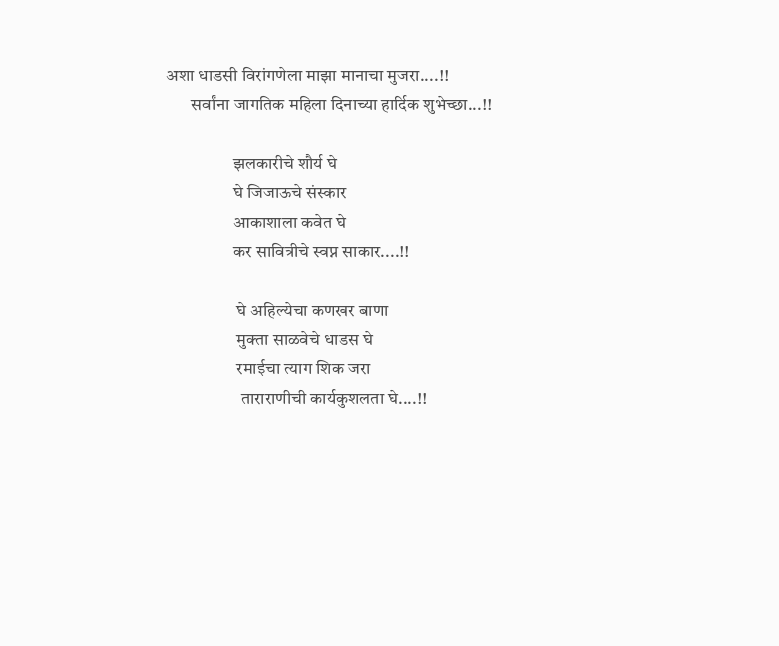अशा धाडसी विरांगणेला माझा मानाचा मुजरा....!!
       सर्वांना जागतिक महिला दिनाच्या हार्दिक शुभेच्छा...!!

                   झलकारीचे शौर्य घे
                   घे जिजाऊचे संस्कार
                   आकाशाला कवेत घे
                   कर सावित्रीचे स्वप्न साकार....!!

                    घे अहिल्येचा कणखर बाणा
                    मुक्ता साळवेचे धाडस घे
                    रमाईचा त्याग शिक जरा
                     ताराराणीची कार्यकुशलता घे....!!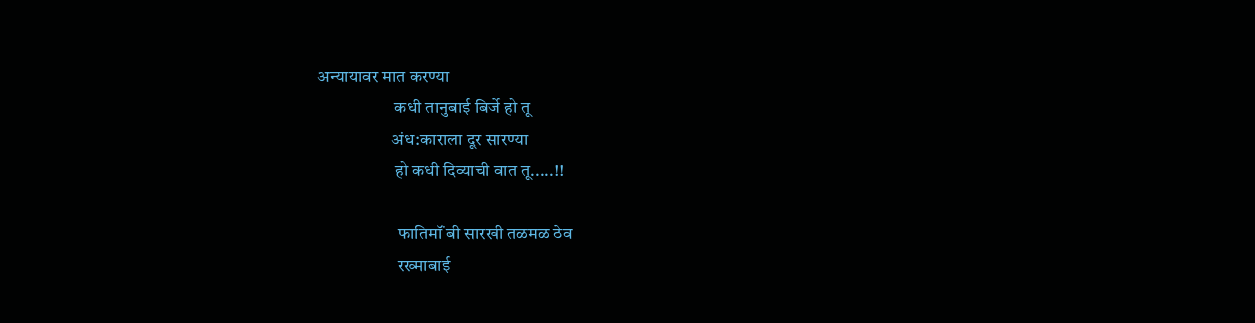अन्यायावर मात करण्या
                      कधी तानुबाई बिर्जे हो तू
                     अंध:काराला दूर सारण्या
                      हो कधी दिव्याची वात तू.....!!

                       फातिमॉं बी सारखी तळमळ ठेव
                       रख्माबाई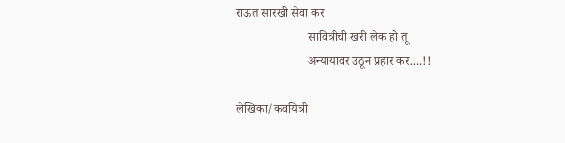राऊत सारखी सेवा कर
                       सावित्रीची खरी लेक हो तू
                       अन्यायावर उठून प्रहार कर....!!

लेखिका/कवयित्री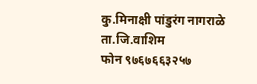कु.मिनाक्षी पांडुरंग नागराळे
ता.जि.वाशिम
फोन ९७६७६६३२५७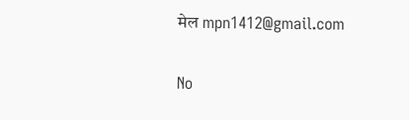मेल mpn1412@gmail.com

No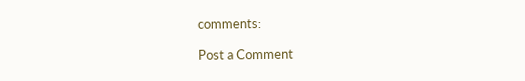comments:

Post a Comment